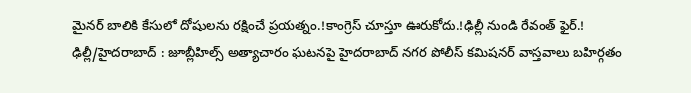మైనర్ బాలికి కేసులో దోషులను రక్షించే ప్రయత్నం.!కాంగ్రెస్ చూస్తూ ఊరుకోదు.!ఢిల్లీ నుండి రేవంత్ ఫైర్.!
ఢిల్లీ/హైదరాబాద్ : జూబ్లీహిల్స్ అత్యాచారం ఘటనపై హైదరాబాద్ నగర పోలీస్ కమిషనర్ వాస్తవాలు బహిర్గతం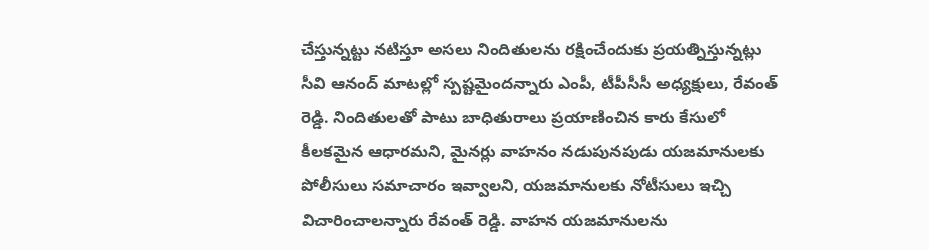చేస్తున్నట్టు నటిస్తూ అసలు నిందితులను రక్షించేందుకు ప్రయత్నిస్తున్నట్లు సీవి ఆనంద్ మాటల్లో స్పష్టమైందన్నారు ఎంపీ, టీపీసీసీ అధ్యక్షులు, రేవంత్ రెడ్డి. నిందితులతో పాటు బాధితురాలు ప్రయాణించిన కారు కేసులో కీలకమైన ఆధారమని, మైనర్లు వాహనం నడుపునపుడు యజమానులకు పోలీసులు సమాచారం ఇవ్వాలని, యజమానులకు నోటీసులు ఇచ్చి విచారించాలన్నారు రేవంత్ రెడ్డి. వాహన యజమానులను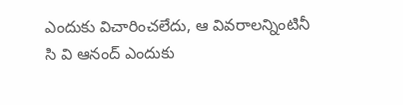ఎందుకు విచారించలేదు, ఆ వివరాలన్నింటినీ సి వి ఆనంద్ ఎందుకు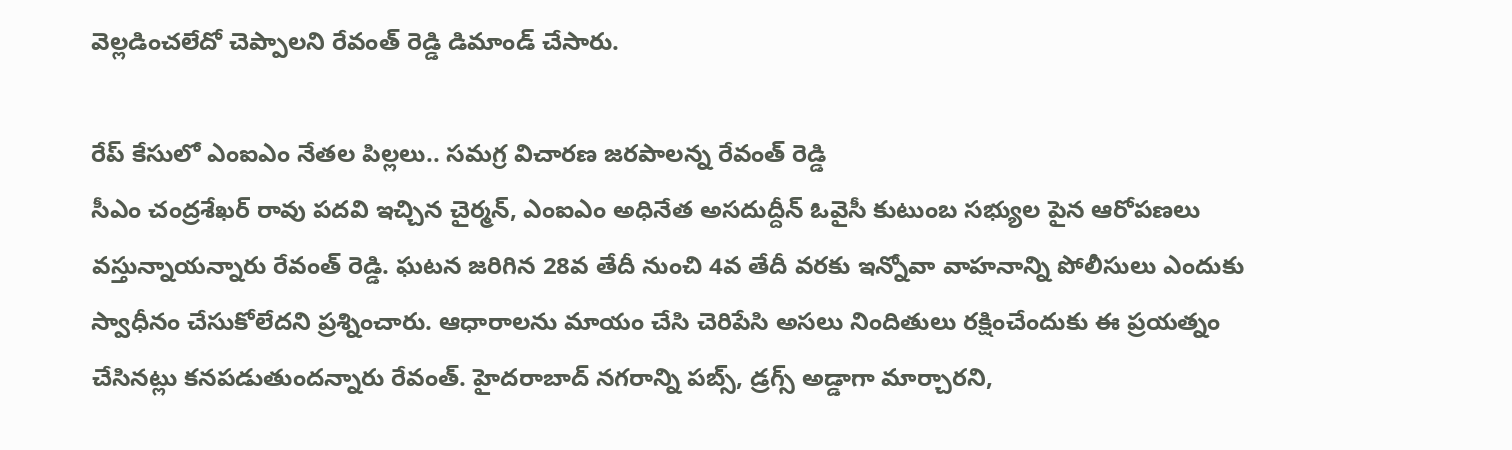వెల్లడించలేదో చెప్పాలని రేవంత్ రెడ్డి డిమాండ్ చేసారు.

రేప్ కేసులో ఎంఐఎం నేతల పిల్లలు.. సమగ్ర విచారణ జరపాలన్న రేవంత్ రెడ్డి
సీఎం చంద్రశేఖర్ రావు పదవి ఇచ్చిన చైర్మన్, ఎంఐఎం అధినేత అసదుద్దీన్ ఓవైసీ కుటుంబ సభ్యుల పైన ఆరోపణలు వస్తున్నాయన్నారు రేవంత్ రెడ్డి. ఘటన జరిగిన 28వ తేదీ నుంచి 4వ తేదీ వరకు ఇన్నోవా వాహనాన్ని పోలీసులు ఎందుకు స్వాధీనం చేసుకోలేదని ప్రశ్నించారు. ఆధారాలను మాయం చేసి చెరిపేసి అసలు నిందితులు రక్షించేందుకు ఈ ప్రయత్నం చేసినట్లు కనపడుతుందన్నారు రేవంత్. హైదరాబాద్ నగరాన్ని పబ్స్, డ్రగ్స్ అడ్డాగా మార్చారని,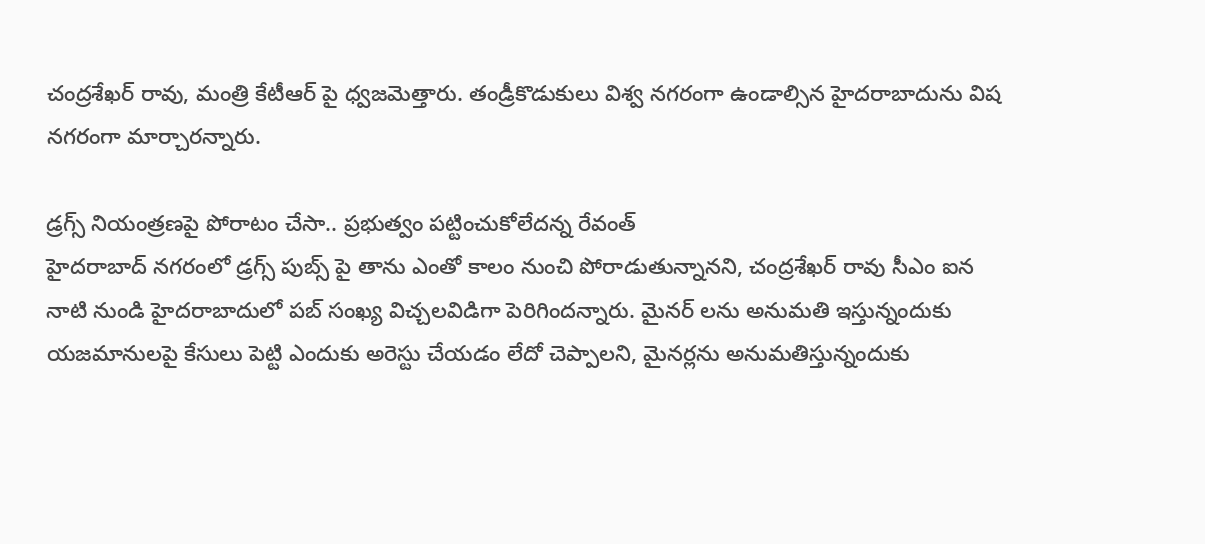చంద్రశేఖర్ రావు, మంత్రి కేటీఆర్ పై ధ్వజమెత్తారు. తండ్రీకొడుకులు విశ్వ నగరంగా ఉండాల్సిన హైదరాబాదును విష నగరంగా మార్చారన్నారు.

డ్రగ్స్ నియంత్రణపై పోరాటం చేసా.. ప్రభుత్వం పట్టించుకోలేదన్న రేవంత్
హైదరాబాద్ నగరంలో డ్రగ్స్ పుబ్స్ పై తాను ఎంతో కాలం నుంచి పోరాడుతున్నానని, చంద్రశేఖర్ రావు సీఎం ఐన నాటి నుండి హైదరాబాదులో పబ్ సంఖ్య విచ్చలవిడిగా పెరిగిందన్నారు. మైనర్ లను అనుమతి ఇస్తున్నందుకు యజమానులపై కేసులు పెట్టి ఎందుకు అరెస్టు చేయడం లేదో చెప్పాలని, మైనర్లను అనుమతిస్తున్నందుకు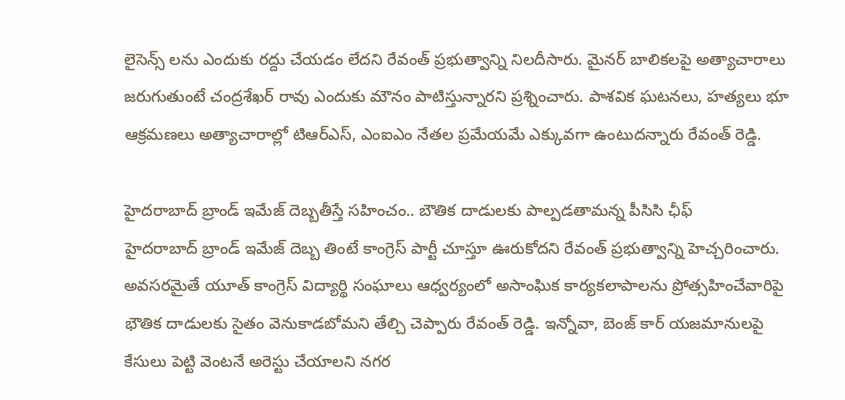లైసెన్స్ లను ఎందుకు రద్దు చేయడం లేదని రేవంత్ ప్రభుత్వాన్ని నిలదీసారు. మైనర్ బాలికలపై అత్యాచారాలు జరుగుతుంటే చంద్రశేఖర్ రావు ఎందుకు మౌనం పాటిస్తున్నారని ప్రశ్నించారు. పాశవిక ఘటనలు, హత్యలు భూ ఆక్రమణలు అత్యాచారాల్లో టిఆర్ఎస్, ఎంఐఎం నేతల ప్రమేయమే ఎక్కువగా ఉంటుదన్నారు రేవంత్ రెడ్డి.

హైదరాబాద్ బ్రాండ్ ఇమేజ్ దెబ్బతీస్తే సహించం.. బౌతిక దాడులకు పాల్పడతామన్న పీసిసి ఛీఫ్
హైదరాబాద్ బ్రాండ్ ఇమేజ్ దెబ్బ తింటే కాంగ్రెస్ పార్టీ చూస్తూ ఊరుకోదని రేవంత్ ప్రభుత్వాన్ని హెచ్చరించారు. అవసరమైతే యూత్ కాంగ్రెస్ విద్యార్థి సంఘాలు ఆధ్వర్యంలో అసాంఘిక కార్యకలాపాలను ప్రోత్సహించేవారిపై భౌతిక దాడులకు సైతం వెనుకాడబోమని తేల్చి చెప్పారు రేవంత్ రెడ్డి. ఇన్నోవా, బెంజ్ కార్ యజమానులపై కేసులు పెట్టి వెంటనే అరెస్టు చేయాలని నగర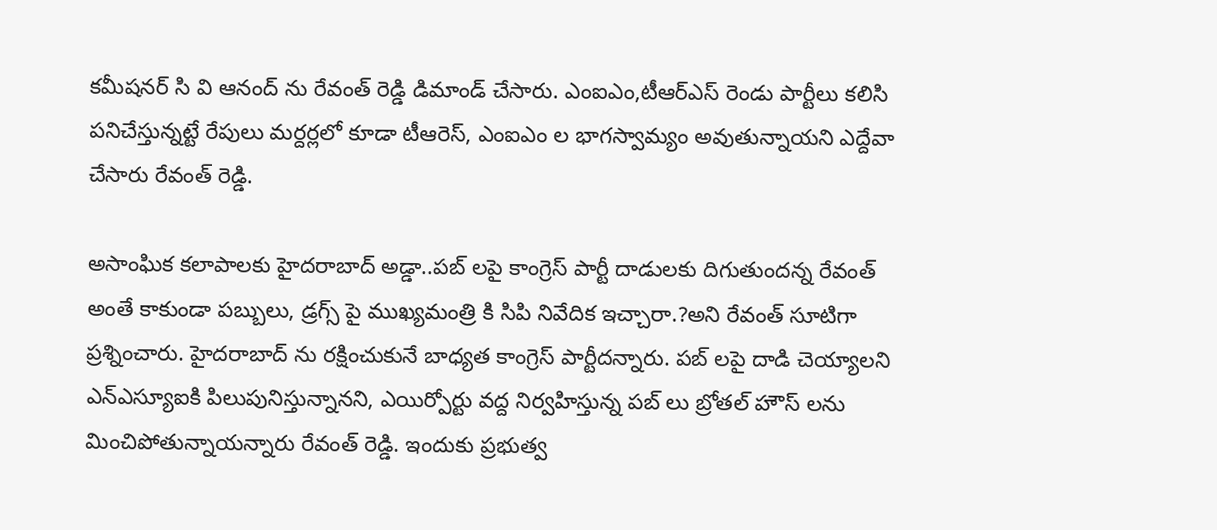కమీషనర్ సి వి ఆనంద్ ను రేవంత్ రెడ్డి డిమాండ్ చేసారు. ఎంఐఎం,టీఆర్ఎస్ రెండు పార్టీలు కలిసి పనిచేస్తున్నట్టే రేపులు మర్దర్లలో కూడా టీఆరెస్, ఎంఐఎం ల భాగస్వామ్యం అవుతున్నాయని ఎద్దేవా చేసారు రేవంత్ రెడ్డి.

అసాంఘిక కలాపాలకు హైదరాబాద్ అడ్డా..పబ్ లపై కాంగ్రెస్ పార్టీ దాడులకు దిగుతుందన్న రేవంత్
అంతే కాకుండా పబ్బులు, డ్రగ్స్ పై ముఖ్యమంత్రి కి సిపి నివేదిక ఇచ్చారా.?అని రేవంత్ సూటిగా ప్రశ్నించారు. హైదరాబాద్ ను రక్షించుకునే బాధ్యత కాంగ్రెస్ పార్టీదన్నారు. పబ్ లపై దాడి చెయ్యాలని ఎన్ఎస్యూఐకి పిలుపునిస్తున్నానని, ఎయిర్పోర్టు వద్ద నిర్వహిస్తున్న పబ్ లు బ్రోతల్ హౌస్ లను మించిపోతున్నాయన్నారు రేవంత్ రెడ్డి. ఇందుకు ప్రభుత్వ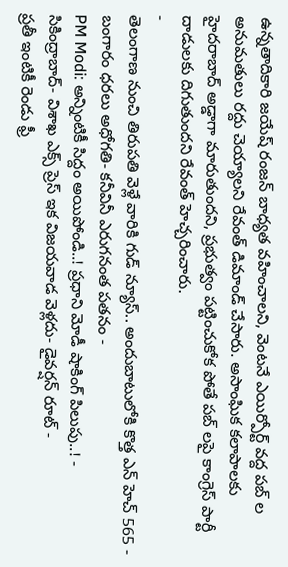ఉన్నతాదికారి జయేష్ రంజన్ బాధ్యత వహించాలని, వెంటనే ఎయిర్పోర్ట్ వద్ద పబ్ ల అనుమతులు రద్దు చెయ్యాలని రేవంత్ డిమాండ్ చేసారు. అసాంఘిక కలాపాలకు హైదరాబాద్ అడ్డాగా మారుతుందని, ప్రభుత్వం పట్టించుకోక పోతే పబ్ లపై కాంగ్రెస్ పార్టీ దాడులకు దిగుతుందని రేవంత్ హెచ్చరించారు.
-
తెలంగాణ నుంచి తిరుపతి వెళ్లే వారికి గుడ్ న్యూస్.. అందుబాటులోకి కొత్త ఎన్ హెచ్ 565 -
బంగారం ధరలు అధోగతి- కనీవినీ ఎరుగనంత పతనం -
PM Modi: అన్నింటికీ సిద్దం అయిపోండి..! ప్రధాని మోడీ షాకింగ్ పిలుపు..! -
సికింద్రాబాద్- విశాఖ ఎక్స్ ప్రెస్ ఇక విజయవాడ వెళ్లదు- డైవర్షన్ రూట్ -
ప్రతీ ఇంటికీ రెండు ఫ్రీ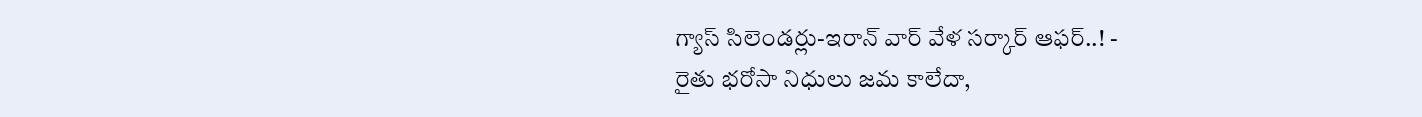గ్యాస్ సిలెండర్లు-ఇరాన్ వార్ వేళ సర్కార్ ఆఫర్..! -
రైతు భరోసా నిధులు జమ కాలేదా,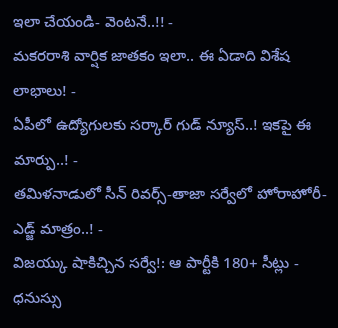ఇలా చేయండి- వెంటనే..!! -
మకరరాశి వార్షిక జాతకం ఇలా.. ఈ ఏడాది విశేష లాభాలు! -
ఏపీలో ఉద్యోగులకు సర్కార్ గుడ్ న్యూస్..! ఇకపై ఈ మార్పు..! -
తమిళనాడులో సీన్ రివర్స్-తాజా సర్వేలో హోరాహోరీ-ఎడ్జ్ మాత్రం..! -
విజయ్కు షాకిచ్చిన సర్వే!: ఆ పార్టీకి 180+ సీట్లు -
ధనుస్సు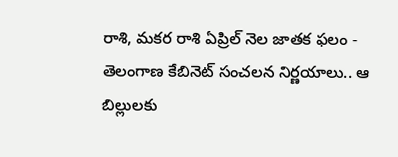రాశి, మకర రాశి ఏప్రిల్ నెల జాతక ఫలం -
తెలంగాణ కేబినెట్ సంచలన నిర్ణయాలు.. ఆ బిల్లులకు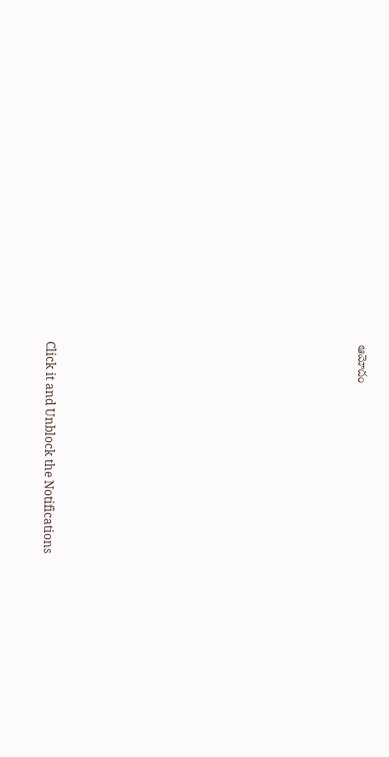ఆమోదం












Click it and Unblock the Notifications